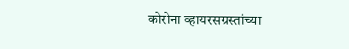कोरोना व्हायरसग्रस्तांच्या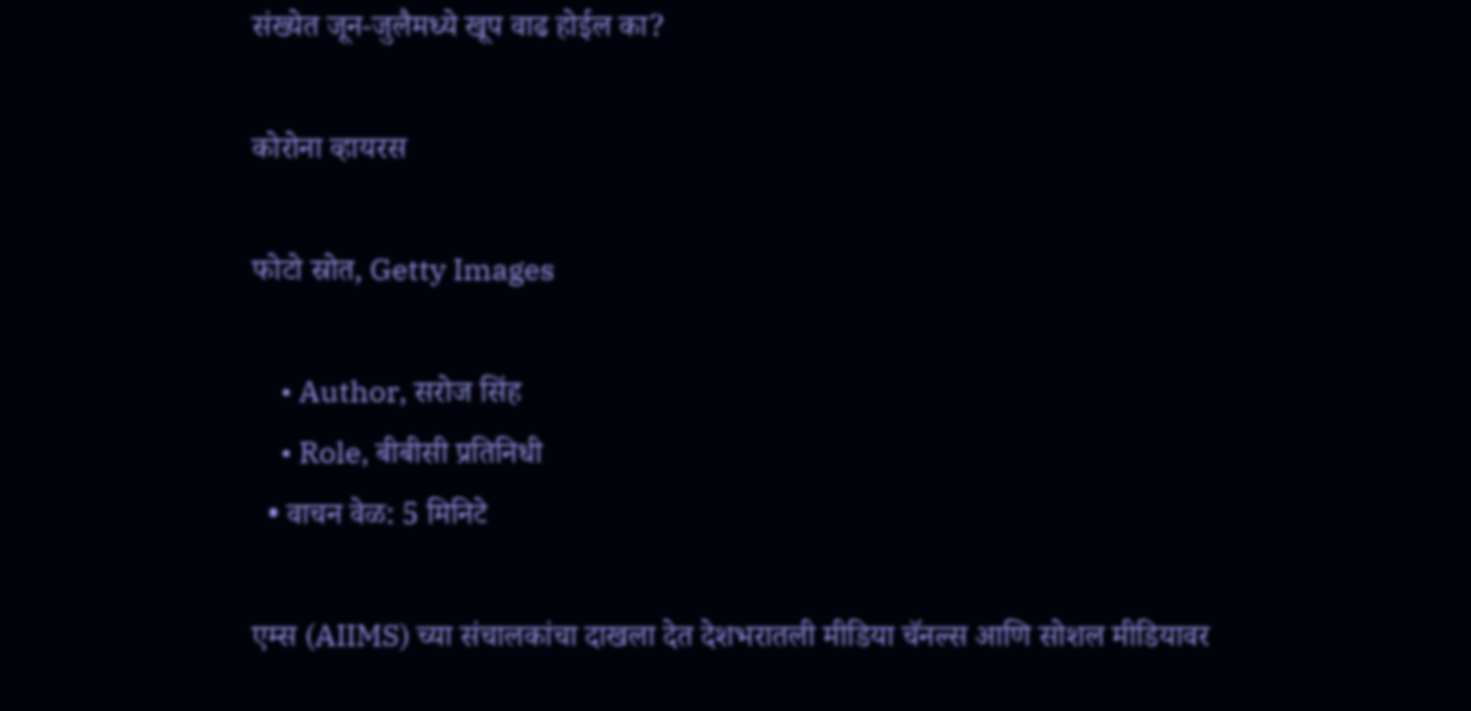संख्येत जून-जुलैमध्ये खूप वाढ होईल का?

कोरोना व्हायरस

फोटो स्रोत, Getty Images

    • Author, सरोज सिंह
    • Role, बीबीसी प्रतिनिधी
  • वाचन वेळ: 5 मिनिटे

एम्स (AIIMS) च्या संचालकांचा दाखला देत देशभरातली मीडिया चॅनल्स आणि सोशल मीडियावर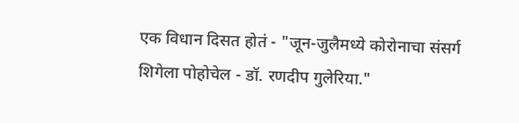एक विधान दिसत होतं - "जून-जुलैमध्ये कोरोनाचा संसर्ग शिगेला पोहोचेल - डॉ. रणदीप गुलेरिया."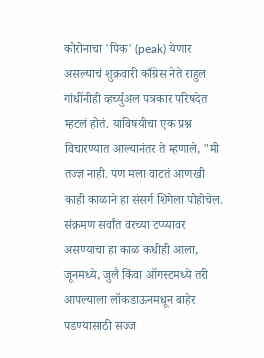कोरोनाचा 'पिक' (peak) येणार असल्याचं शुक्रवारी काँग्रेस नेते राहुल गांधींनीही व्हर्च्युअल पत्रकार परिषदेत म्हटलं होतं. याविषयीचा एक प्रश्न विचारण्यात आल्यानंतर ते म्हणाले, "मी तज्ज्ञ नाही. पण मला वाटतं आणखी काही काळाने हा संसर्ग शिगेला पोहोचेल. संक्रमण सर्वांत वरच्या टप्प्यावर असण्याचा हा काळ कधीही आला, जूनमध्ये, जुलै किंवा ऑगस्टमध्ये तरी आपल्याला लॉकडाऊनमधून बाहेर पडण्यासाठी सज्ज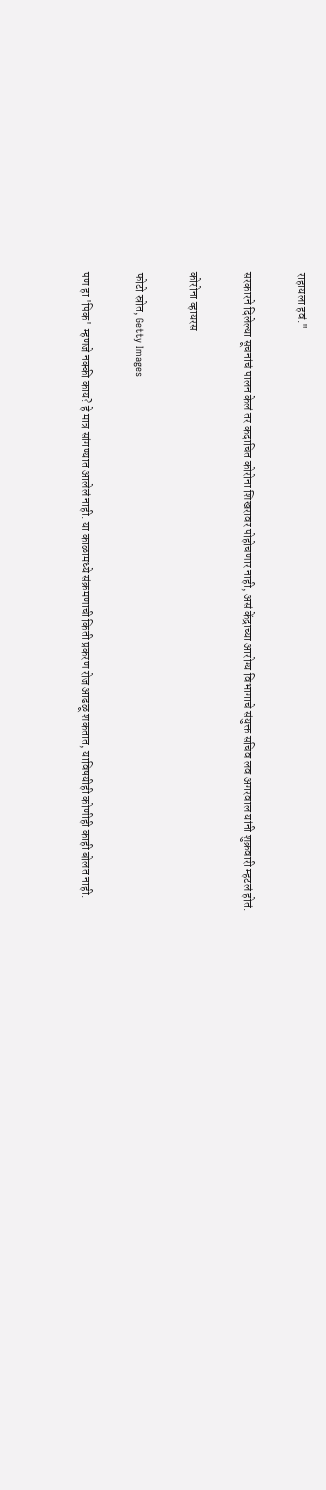राहायला हवं."

सरकारने दिलेल्या सूचनांचं पालन केलं तर कदाचित कोरोना शिखरावर पोहोचणार नाही, असं केंद्राच्या आरोग्य विभागाचे संयुक्त सचिव लव अगरवाल यांनी शुक्रवारी म्हटलं होतं.

कोरोना व्हायरस

फोटो स्रोत, Getty Images

पण हा 'पिक' म्हणजे नक्की काय? हे मात्र सांगण्यात आलेलं नाही. या काळामध्ये संक्रमणाची किती प्रकरण रोज आढळू शकतात, याविषयीही कोणीही काही बोलत नाही.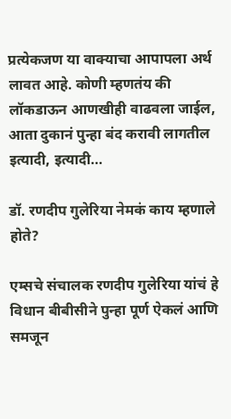प्रत्येकजण या वाक्याचा आपापला अर्थ लावत आहे. कोणी म्हणतंय की लॉकडाऊन आणखीही वाढवला जाईल, आता दुकानं पुन्हा बंद करावी लागतील इत्यादी, इत्यादी...

डॉ. रणदीप गुलेरिया नेमकं काय म्हणाले होते?

एम्सचे संचालक रणदीप गुलेरिया यांचं हे विधान बीबीसीने पुन्हा पूर्ण ऐकलं आणि समजून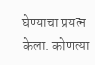घेण्याचा प्रयत्न केला. कोणत्या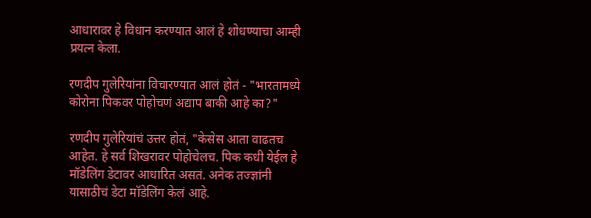आधारावर हे विधान करण्यात आलं हे शोधण्याचा आम्ही प्रयत्न केला.

रणदीप गुलेरियांना विचारण्यात आलं होतं - "भारतामध्ये कोरोना पिकवर पोहोचणं अद्याप बाकी आहे का?"

रणदीप गुलेरियांचं उत्तर होतं, "केसेस आता वाढतच आहेत. हे सर्व शिखरावर पोहोचेलच. पिक कधी येईल हे मॉडेलिंग डेटावर आधारित असतं. अनेक तज्ज्ञांनी यासाठीचं डेटा मॉडेलिंग केलं आहे.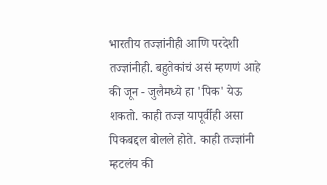भारतीय तज्ज्ञांनीही आणि परदेशी तज्ज्ञांनीही. बहुतेकांचं असं म्हणणं आहे की जून - जुलैमध्ये हा 'पिक' येऊ शकतो. काही तज्ज्ञ यापूर्वीही असा पिकबद्दल बोलले होते. काही तज्ज्ञांनी म्हटलंय की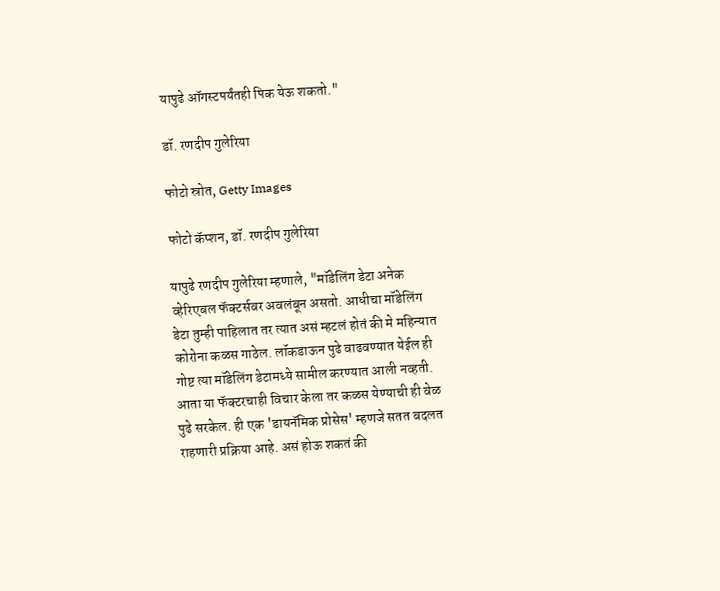यापुढे ऑगस्टपर्यंतही पिक येऊ शकतो."

डॉ. रणदीप गुलेरिया

फोटो स्रोत, Getty Images

फोटो कॅप्शन, डॉ. रणदीप गुलेरिया

यापुढे रणदीप गुलेरिया म्हणाले, "मॉडेलिंग डेटा अनेक व्हेरिएबल फॅक्टर्सवर अवलंबून असतो. आधीचा मॉडेलिंग डेटा तुम्ही पाहिलात तर त्यात असं म्हटलं होतं की मे महिन्यात कोरोना कळस गाठेल. लॉकडाऊन पुढे वाढवण्यात येईल ही गोष्ट त्या मॉडेलिंग डेटामध्ये सामील करण्यात आली नव्हती. आता या फॅक्टरचाही विचार केला तर कळस येण्याची ही वेळ पुढे सरकेल. ही एक 'डायनॅमिक प्रोसेस' म्हणजे सतत बदलत राहणारी प्रक्रिया आहे. असं होऊ शकतं की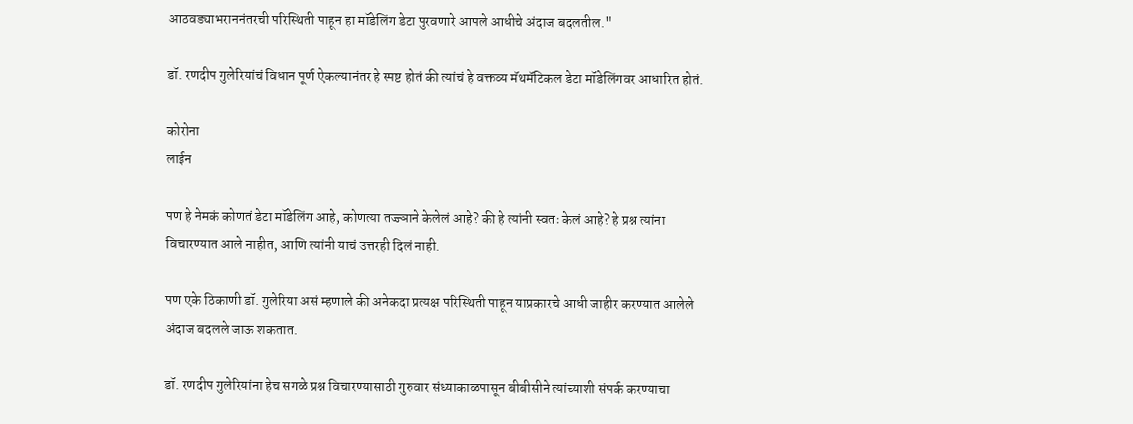आठवड्याभराननंतरची परिस्थिती पाहून हा मॉडेलिंग डेटा पुरवणारे आपले आधीचे अंदाज बदलतील."

डॉ. रणदीप गुलेरियांचं विधान पूर्ण ऐकल्यानंतर हे स्पष्ट होतं की त्यांचं हे वक्तव्य मॅथमॅटिकल डेटा मॉडेलिंगवर आधारित होतं.

कोरोना
लाईन

पण हे नेमकं कोणतं डेटा मॉडेलिंग आहे, कोणत्या तज्ज्ञाने केलेलं आहे? की हे त्यांनी स्वतः केलं आहे? हे प्रश्न त्यांना विचारण्यात आले नाहीत, आणि त्यांनी याचं उत्तरही दिलं नाही.

पण एके ठिकाणी डॉ. गुलेरिया असं म्हणाले की अनेकदा प्रत्यक्ष परिस्थिती पाहून याप्रकारचे आधी जाहीर करण्यात आलेले अंदाज बदलले जाऊ शकतात.

डॉ. रणदीप गुलेरियांना हेच सगळे प्रश्न विचारण्यासाठी गुरुवार संध्याकाळपासून बीबीसीने त्यांच्याशी संपर्क करण्याचा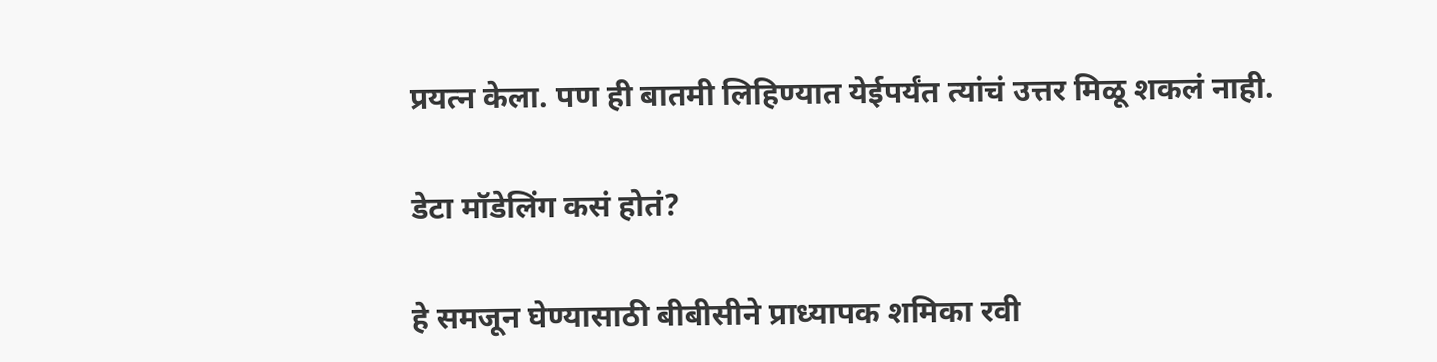प्रयत्न केला. पण ही बातमी लिहिण्यात येईपर्यंत त्यांचं उत्तर मिळू शकलं नाही.

डेटा मॉडेलिंग कसं होतं?

हे समजून घेण्यासाठी बीबीसीने प्राध्यापक शमिका रवी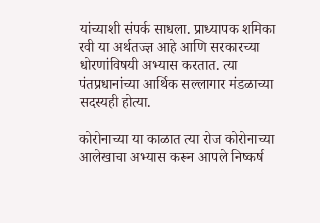यांच्याशी संपर्क साधला. प्राध्यापक शमिका रवी या अर्थतज्ज्ञ आहे आणि सरकारच्या धोरणांविषयी अभ्यास करतात. त्या पंतप्रधानांच्या आर्थिक सल्लागार मंडळाच्या सदस्यही होत्या.

कोरोनाच्या या काळात त्या रोज कोरोनाच्या आलेखाचा अभ्यास करून आपले निष्कर्ष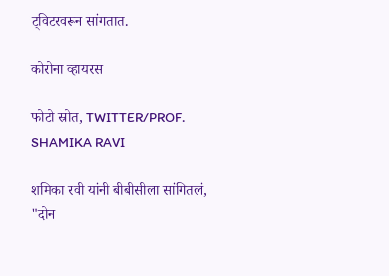ट्विटरवरून सांगतात.

कोरोना व्हायरस

फोटो स्रोत, TWITTER/PROF. SHAMIKA RAVI

शमिका रवी यांनी बीबीसीला सांगितलं, "दोन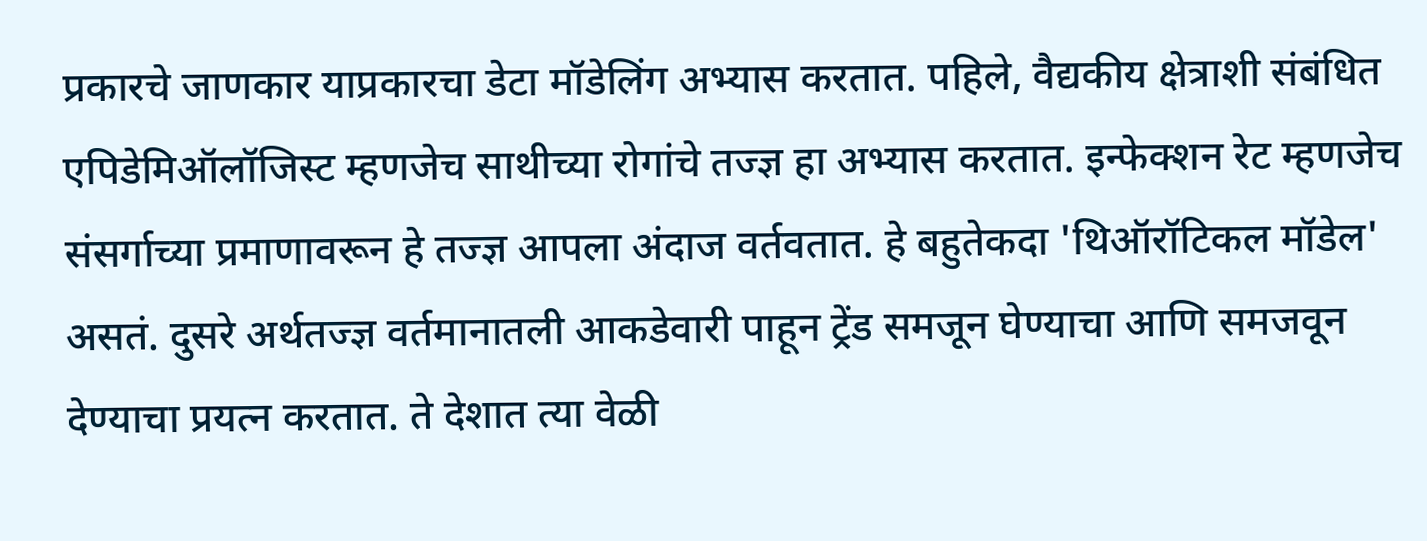प्रकारचे जाणकार याप्रकारचा डेटा मॉडेलिंग अभ्यास करतात. पहिले, वैद्यकीय क्षेत्राशी संबंधित एपिडेमिऑलॉजिस्ट म्हणजेच साथीच्या रोगांचे तज्ज्ञ हा अभ्यास करतात. इन्फेक्शन रेट म्हणजेच संसर्गाच्या प्रमाणावरून हे तज्ज्ञ आपला अंदाज वर्तवतात. हे बहुतेकदा 'थिऑरॉटिकल मॉडेल' असतं. दुसरे अर्थतज्ज्ञ वर्तमानातली आकडेवारी पाहून ट्रेंड समजून घेण्याचा आणि समजवून देण्याचा प्रयत्न करतात. ते देशात त्या वेळी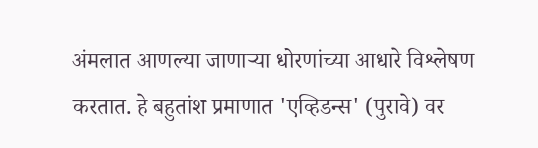अंमलात आणल्या जाणाऱ्या धोरणांच्या आधारे विश्लेषण करतात. हे बहुतांश प्रमाणात 'एव्हिडन्स' (पुरावे) वर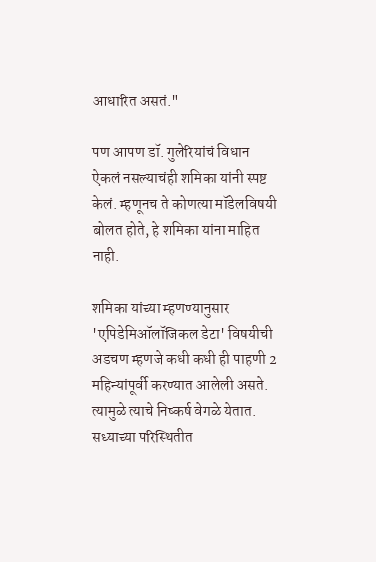आधारित असतं."

पण आपण डॉ. गुलेरियांचं विधान ऐकलं नसल्याचंही शमिका यांनी स्पष्ट केलं. म्हणूनच ते कोणत्या मॉडेलविषयी बोलत होते, हे शमिका यांना माहित नाही.

शमिका यांच्या म्हणण्यानुसार 'एपिडेमिऑलॉजिकल डेटा' विषयीची अडचण म्हणजे कधी कधी ही पाहणी 2 महिन्यांपूर्वी करण्यात आलेली असते. त्यामुळे त्याचे निष्कर्ष वेगळे येतात. सध्याच्या परिस्थितीत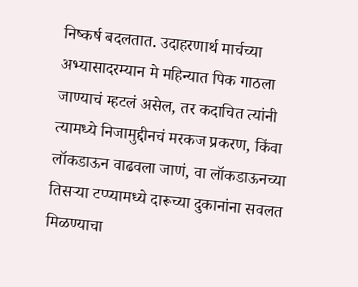निष्कर्ष बदलतात. उदाहरणार्थ मार्चच्या अभ्यासादरम्यान मे महिन्यात पिक गाठला जाण्याचं म्हटलं असेल, तर कदाचित त्यांनी त्यामध्ये निजामुद्दीनचं मरकज प्रकरण, किंवा लॉकडाऊन वाढवला जाणं, वा लॉकडाऊनच्या तिसऱ्या टप्प्यामध्ये दारूच्या दुकानांना सवलत मिळण्याचा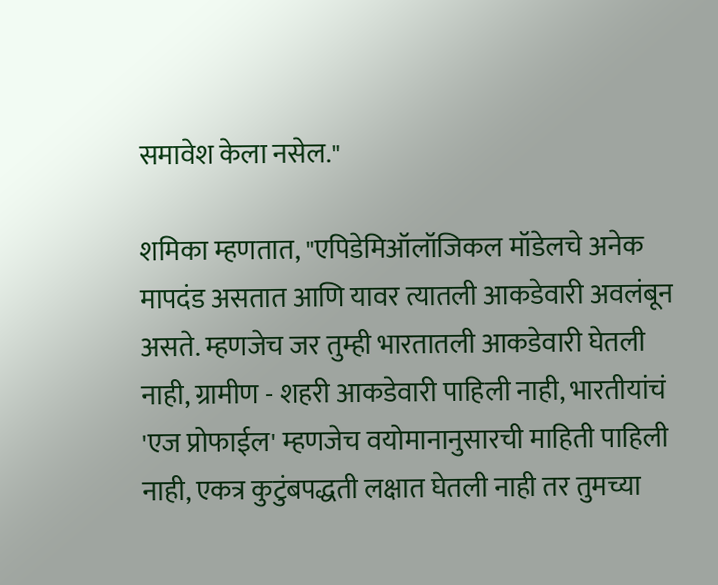समावेश केला नसेल."

शमिका म्हणतात, "एपिडेमिऑलॉजिकल मॉडेलचे अनेक मापदंड असतात आणि यावर त्यातली आकडेवारी अवलंबून असते. म्हणजेच जर तुम्ही भारतातली आकडेवारी घेतली नाही, ग्रामीण - शहरी आकडेवारी पाहिली नाही, भारतीयांचं 'एज प्रोफाईल' म्हणजेच वयोमानानुसारची माहिती पाहिली नाही, एकत्र कुटुंबपद्धती लक्षात घेतली नाही तर तुमच्या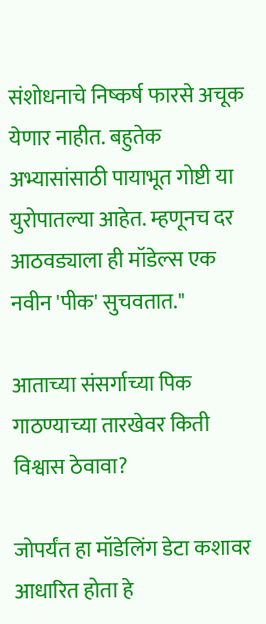संशोधनाचे निष्कर्ष फारसे अचूक येणार नाहीत. बहुतेक अभ्यासांसाठी पायाभूत गोष्टी या युरोपातल्या आहेत. म्हणूनच दर आठवड्याला ही मॉडेल्स एक नवीन 'पीक' सुचवतात."

आताच्या संसर्गाच्या पिक गाठण्याच्या तारखेवर किती विश्वास ठेवावा?

जोपर्यंत हा मॉडेलिंग डेटा कशावर आधारित होता हे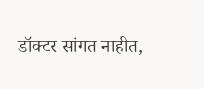डॉक्टर सांगत नाहीत,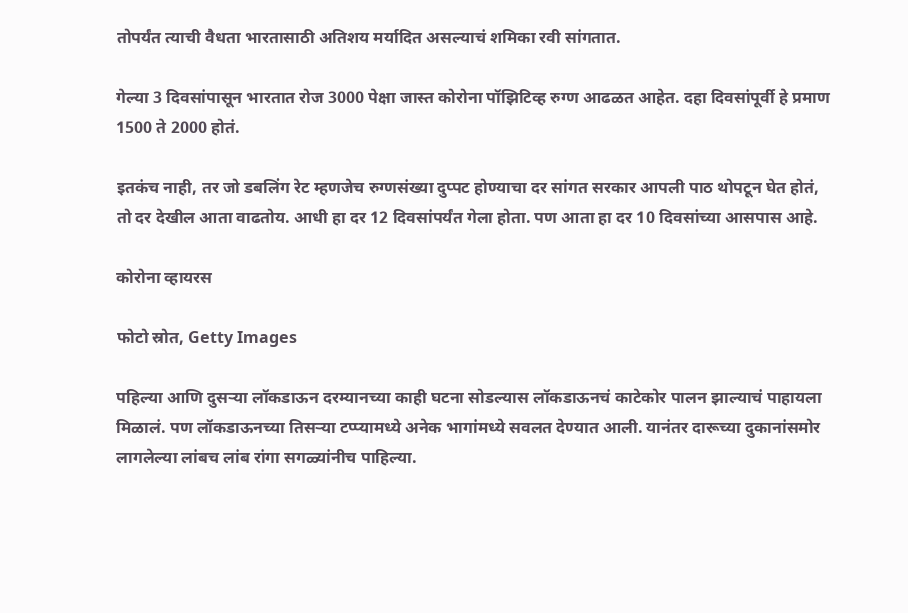तोपर्यंत त्याची वैधता भारतासाठी अतिशय मर्यादित असल्याचं शमिका रवी सांगतात.

गेल्या 3 दिवसांपासून भारतात रोज 3000 पेक्षा जास्त कोरोना पॉझिटिव्ह रुग्ण आढळत आहेत. दहा दिवसांपूर्वी हे प्रमाण 1500 ते 2000 होतं.

इतकंच नाही, तर जो डबलिंग रेट म्हणजेच रुग्णसंख्या दुप्पट होण्याचा दर सांगत सरकार आपली पाठ थोपटून घेत होतं, तो दर देखील आता वाढतोय. आधी हा दर 12 दिवसांपर्यंत गेला होता. पण आता हा दर 10 दिवसांच्या आसपास आहे.

कोरोना व्हायरस

फोटो स्रोत, Getty Images

पहिल्या आणि दुसऱ्या लॉकडाऊन दरम्यानच्या काही घटना सोडल्यास लॉकडाऊनचं काटेकोर पालन झाल्याचं पाहायला मिळालं. पण लॉकडाऊनच्या तिसऱ्या टप्प्यामध्ये अनेक भागांमध्ये सवलत देण्यात आली. यानंतर दारूच्या दुकानांसमोर लागलेल्या लांबच लांब रांगा सगळ्यांनीच पाहिल्या.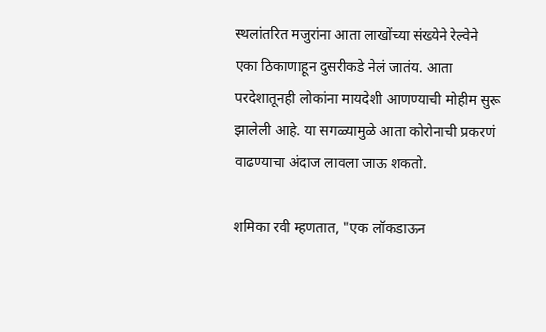स्थलांतरित मजुरांना आता लाखोंच्या संख्येने रेल्वेने एका ठिकाणाहून दुसरीकडे नेलं जातंय. आता परदेशातूनही लोकांना मायदेशी आणण्याची मोहीम सुरू झालेली आहे. या सगळ्यामुळे आता कोरोनाची प्रकरणं वाढण्याचा अंदाज लावला जाऊ शकतो.

शमिका रवी म्हणतात, "एक लॉकडाऊन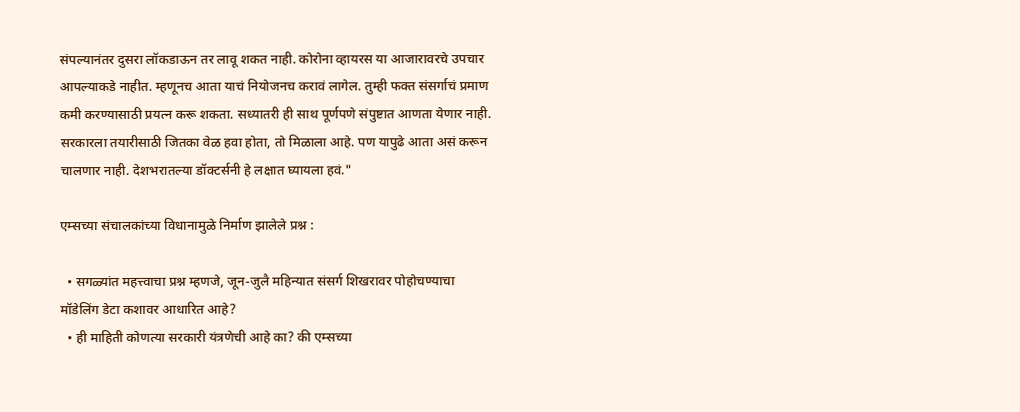संपल्यानंतर दुसरा लॉकडाऊन तर लावू शकत नाही. कोरोना व्हायरस या आजारावरचे उपचार आपल्याकडे नाहीत. म्हणूनच आता याचं नियोजनच करावं लागेल. तुम्ही फक्त संसर्गाचं प्रमाण कमी करण्यासाठी प्रयत्न करू शकता. सध्यातरी ही साथ पूर्णपणे संपुष्टात आणता येणार नाही. सरकारला तयारीसाठी जितका वेळ हवा होता, तो मिळाला आहे. पण यापुढे आता असं करून चालणार नाही. देशभरातल्या डॉक्टर्सनी हे लक्षात घ्यायला हवं."

एम्सच्या संचालकांच्या विधानामुळे निर्माण झालेले प्रश्न :

  • सगळ्यांत महत्त्वाचा प्रश्न म्हणजे, जून-जुलै महिन्यात संसर्ग शिखरावर पोहोचण्याचा मॉडेलिंग डेटा कशावर आधारित आहे?
  • ही माहिती कोणत्या सरकारी यंत्रणेची आहे का? की एम्सच्या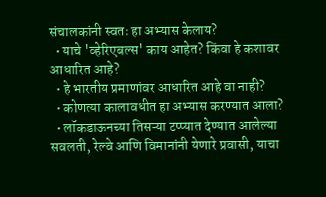संचालकांनी स्वतः हा अभ्यास केलाय?
  • याचे 'व्हेरिएबल्स' काय आहेत? किंवा हे कशावर आधारित आहे?
  • हे भारतीय प्रमाणांवर आधारित आहे वा नाही?
  • कोणत्या कालावधीत हा अभ्यास करण्यात आला?
  • लॉकडाऊनच्या तिसऱ्या टप्प्यात देण्यात आलेल्या सवलती, रेल्वे आणि विमानांनी येणारे प्रवासी, याचा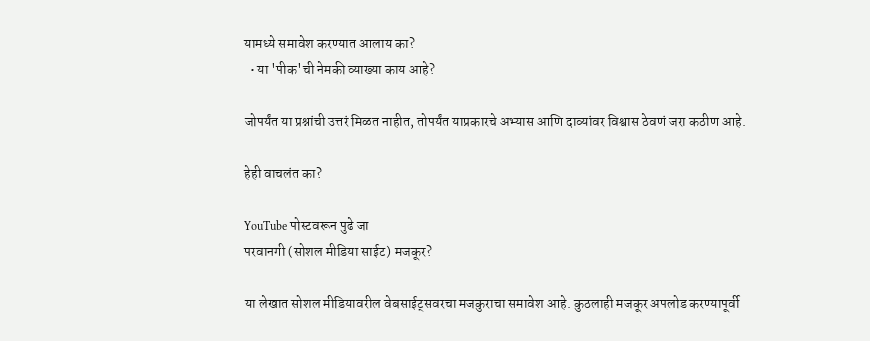यामध्ये समावेश करण्यात आलाय का?
  • या 'पीक'ची नेमकी व्याख्या काय आहे?

जोपर्यंत या प्रश्नांची उत्तरं मिळत नाहीत, तोपर्यंत याप्रकारचे अभ्यास आणि दाव्यांवर विश्वास ठेवणं जरा कठीण आहे.

हेही वाचलंत का?

YouTube पोस्टवरून पुढे जा
परवानगी (सोशल मीडिया साईट) मजकूर?

या लेखात सोशल मीडियावरील वेबसाईट्सवरचा मजकुराचा समावेश आहे. कुठलाही मजकूर अपलोड करण्यापूर्वी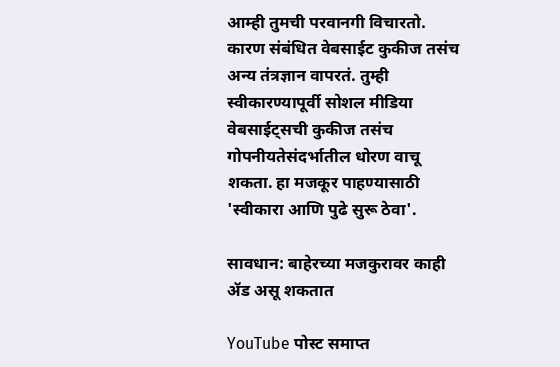आम्ही तुमची परवानगी विचारतो. कारण संबंधित वेबसाईट कुकीज तसंच अन्य तंत्रज्ञान वापरतं. तुम्ही स्वीकारण्यापूर्वी सोशल मीडिया वेबसाईट्सची कुकीज तसंच गोपनीयतेसंदर्भातील धोरण वाचू शकता. हा मजकूर पाहण्यासाठी 'स्वीकारा आणि पुढे सुरू ठेवा'.

सावधान: बाहेरच्या मजकुरावर काही ॲड असू शकतात

YouTube पोस्ट समाप्त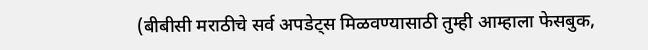(बीबीसी मराठीचे सर्व अपडेट्स मिळवण्यासाठी तुम्ही आम्हाला फेसबुक,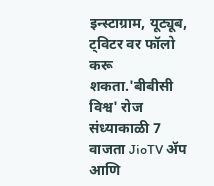इन्स्टाग्राम, यूट्यूब, ट्विटर वर फॉलो करू शकता.'बीबीसी विश्व' रोज संध्याकाळी 7 वाजता JioTV ॲप आणि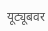यूट्यूबवर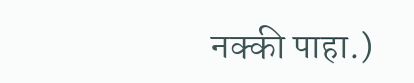नक्की पाहा.)